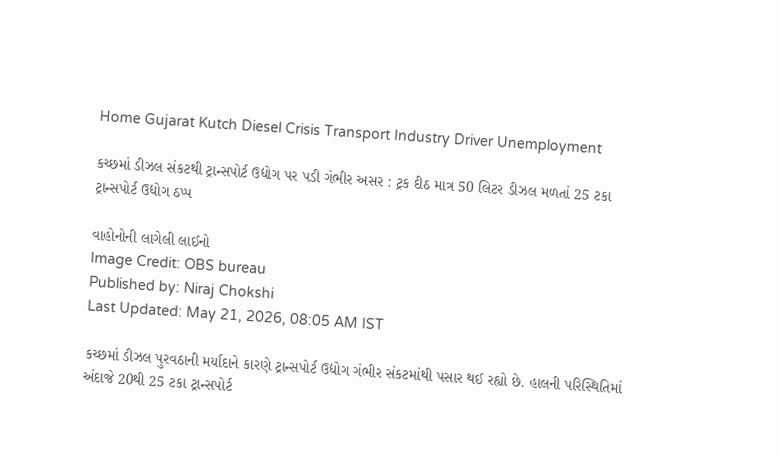Home Gujarat Kutch Diesel Crisis Transport Industry Driver Unemployment

કચ્છમાં ડીઝલ સંકટથી ટ્રાન્સપોર્ટ ઉદ્યોગ પર પડી ગંભીર અસર : ટ્રક દીઠ માત્ર 50 લિટર ડીઝલ મળતાં 25 ટકા ટ્રાન્સપોર્ટ ઉદ્યોગ ઠપ્પ

વાહોનોની લાગેલી લાઈનો
Image Credit: OBS bureau
Published by: Niraj Chokshi
Last Updated: May 21, 2026, 08:05 AM IST

કચ્છમાં ડીઝલ પુરવઠાની મર્યાદાને કારણે ટ્રાન્સપોર્ટ ઉદ્યોગ ગંભીર સંકટમાંથી પસાર થઈ રહ્યો છે. હાલની પરિસ્થિતિમાં અંદાજે 20થી 25 ટકા ટ્રાન્સપોર્ટ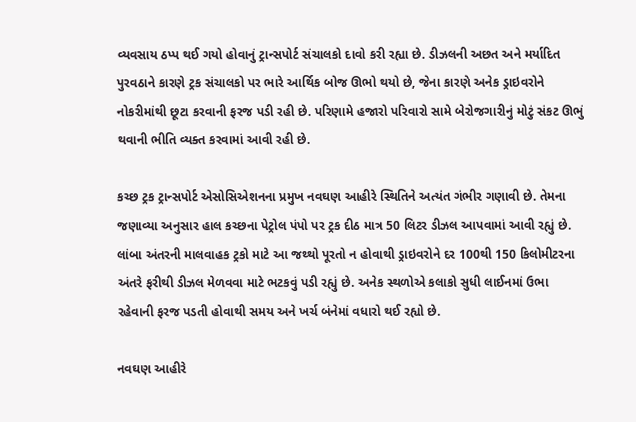વ્યવસાય ઠપ્પ થઈ ગયો હોવાનું ટ્રાન્સપોર્ટ સંચાલકો દાવો કરી રહ્યા છે. ડીઝલની અછત અને મર્યાદિત પુરવઠાને કારણે ટ્રક સંચાલકો પર ભારે આર્થિક બોજ ઊભો થયો છે, જેના કારણે અનેક ડ્રાઇવરોને નોકરીમાંથી છૂટા કરવાની ફરજ પડી રહી છે. પરિણામે હજારો પરિવારો સામે બેરોજગારીનું મોટું સંકટ ઊભું થવાની ભીતિ વ્યક્ત કરવામાં આવી રહી છે.

કચ્છ ટ્રક ટ્રાન્સપોર્ટ એસોસિએશનના પ્રમુખ નવઘણ આહીરે સ્થિતિને અત્યંત ગંભીર ગણાવી છે. તેમના જણાવ્યા અનુસાર હાલ કચ્છના પેટ્રોલ પંપો પર ટ્રક દીઠ માત્ર 50 લિટર ડીઝલ આપવામાં આવી રહ્યું છે. લાંબા અંતરની માલવાહક ટ્રકો માટે આ જથ્થો પૂરતો ન હોવાથી ડ્રાઇવરોને દર 100થી 150 કિલોમીટરના અંતરે ફરીથી ડીઝલ મેળવવા માટે ભટકવું પડી રહ્યું છે. અનેક સ્થળોએ કલાકો સુધી લાઈનમાં ઉભા રહેવાની ફરજ પડતી હોવાથી સમય અને ખર્ચ બંનેમાં વધારો થઈ રહ્યો છે.

નવઘણ આહીરે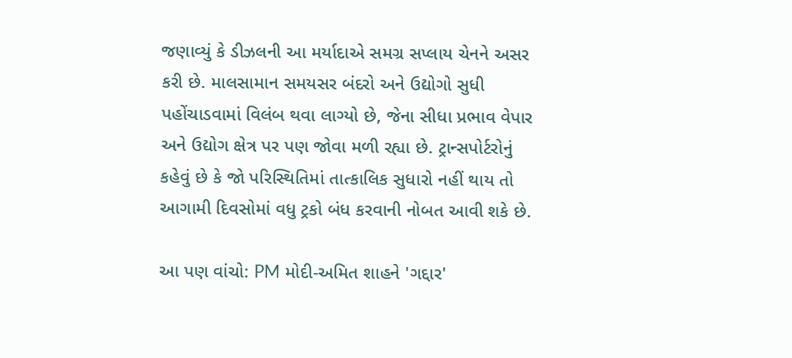જણાવ્યું કે ડીઝલની આ મર્યાદાએ સમગ્ર સપ્લાય ચેનને અસર કરી છે. માલસામાન સમયસર બંદરો અને ઉદ્યોગો સુધી પહોંચાડવામાં વિલંબ થવા લાગ્યો છે, જેના સીધા પ્રભાવ વેપાર અને ઉદ્યોગ ક્ષેત્ર પર પણ જોવા મળી રહ્યા છે. ટ્રાન્સપોર્ટરોનું કહેવું છે કે જો પરિસ્થિતિમાં તાત્કાલિક સુધારો નહીં થાય તો આગામી દિવસોમાં વધુ ટ્રકો બંધ કરવાની નોબત આવી શકે છે.

આ પણ વાંચો: PM મોદી-અમિત શાહને 'ગદ્દાર'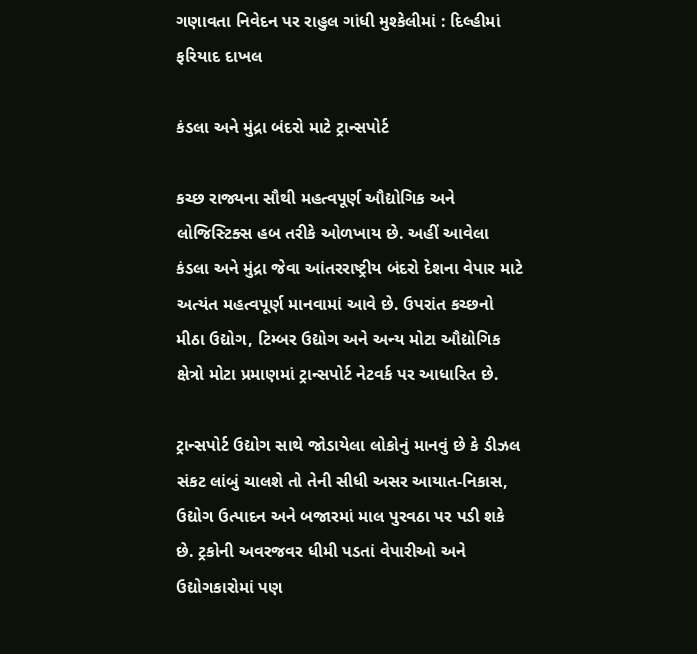ગણાવતા નિવેદન પર રાહુલ ગાંધી મુશ્કેલીમાં : દિલ્હીમાં ફરિયાદ દાખલ

કંડલા અને મુંદ્રા બંદરો માટે ટ્રાન્સપોર્ટ

કચ્છ રાજ્યના સૌથી મહત્વપૂર્ણ ઔદ્યોગિક અને લોજિસ્ટિક્સ હબ તરીકે ઓળખાય છે. અહીં આવેલા કંડલા અને મુંદ્રા જેવા આંતરરાષ્ટ્રીય બંદરો દેશના વેપાર માટે અત્યંત મહત્વપૂર્ણ માનવામાં આવે છે. ઉપરાંત કચ્છનો મીઠા ઉદ્યોગ, ટિમ્બર ઉદ્યોગ અને અન્ય મોટા ઔદ્યોગિક ક્ષેત્રો મોટા પ્રમાણમાં ટ્રાન્સપોર્ટ નેટવર્ક પર આધારિત છે.

ટ્રાન્સપોર્ટ ઉદ્યોગ સાથે જોડાયેલા લોકોનું માનવું છે કે ડીઝલ સંકટ લાંબું ચાલશે તો તેની સીધી અસર આયાત-નિકાસ, ઉદ્યોગ ઉત્પાદન અને બજારમાં માલ પુરવઠા પર પડી શકે છે. ટ્રકોની અવરજવર ધીમી પડતાં વેપારીઓ અને ઉદ્યોગકારોમાં પણ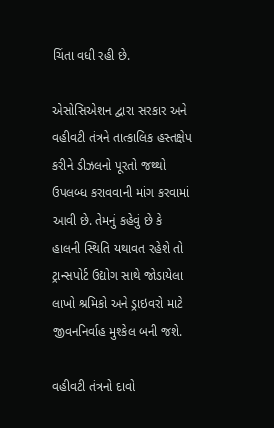ચિંતા વધી રહી છે.

એસોસિએશન દ્વારા સરકાર અને વહીવટી તંત્રને તાત્કાલિક હસ્તક્ષેપ કરીને ડીઝલનો પૂરતો જથ્થો ઉપલબ્ધ કરાવવાની માંગ કરવામાં આવી છે. તેમનું કહેવું છે કે હાલની સ્થિતિ યથાવત રહેશે તો ટ્રાન્સપોર્ટ ઉદ્યોગ સાથે જોડાયેલા લાખો શ્રમિકો અને ડ્રાઇવરો માટે જીવનનિર્વાહ મુશ્કેલ બની જશે.

વહીવટી તંત્રનો દાવો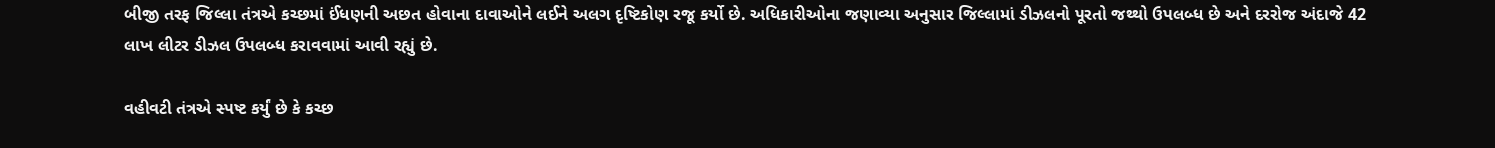બીજી તરફ જિલ્લા તંત્રએ કચ્છમાં ઈંધણની અછત હોવાના દાવાઓને લઈને અલગ દૃષ્ટિકોણ રજૂ કર્યો છે. અધિકારીઓના જણાવ્યા અનુસાર જિલ્લામાં ડીઝલનો પૂરતો જથ્થો ઉપલબ્ધ છે અને દરરોજ અંદાજે 42 લાખ લીટર ડીઝલ ઉપલબ્ધ કરાવવામાં આવી રહ્યું છે.

વહીવટી તંત્રએ સ્પષ્ટ કર્યું છે કે કચ્છ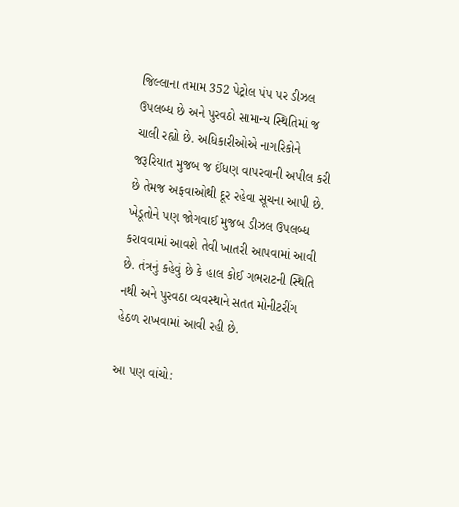જિલ્લાના તમામ 352 પેટ્રોલ પંપ પર ડીઝલ ઉપલબ્ધ છે અને પુરવઠો સામાન્ય સ્થિતિમાં જ ચાલી રહ્યો છે. અધિકારીઓએ નાગરિકોને જરૂરિયાત મુજબ જ ઈંધણ વાપરવાની અપીલ કરી છે તેમજ અફવાઓથી દૂર રહેવા સૂચના આપી છે. ખેડૂતોને પણ જોગવાઈ મુજબ ડીઝલ ઉપલબ્ધ કરાવવામાં આવશે તેવી ખાતરી આપવામાં આવી છે. તંત્રનું કહેવું છે કે હાલ કોઈ ગભરાટની સ્થિતિ નથી અને પુરવઠા વ્યવસ્થાને સતત મોનીટરીંગ હેઠળ રાખવામાં આવી રહી છે.

આ પણ વાંચો: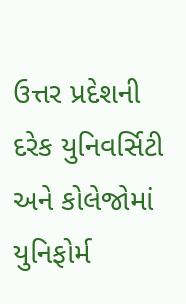ઉત્તર પ્રદેશની દરેક યુનિવર્સિટી અને કોલેજોમાં યુનિફોર્મ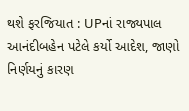થશે ફરજિયાત : UPનાં રાજ્યપાલ આનંદીબહેન પટેલે કર્યો આદેશ, જાણો નિર્ણયનું કારણ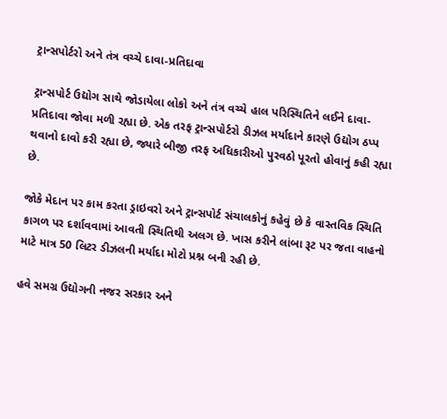ટ્રાન્સપોર્ટરો અને તંત્ર વચ્ચે દાવા-પ્રતિદાવા

ટ્રાન્સપોર્ટ ઉદ્યોગ સાથે જોડાયેલા લોકો અને તંત્ર વચ્ચે હાલ પરિસ્થિતિને લઈને દાવા-પ્રતિદાવા જોવા મળી રહ્યા છે. એક તરફ ટ્રાન્સપોર્ટરો ડીઝલ મર્યાદાને કારણે ઉદ્યોગ ઠપ્પ થવાનો દાવો કરી રહ્યા છે, જ્યારે બીજી તરફ અધિકારીઓ પુરવઠો પૂરતો હોવાનું કહી રહ્યા છે.

જોકે મેદાન પર કામ કરતા ડ્રાઇવરો અને ટ્રાન્સપોર્ટ સંચાલકોનું કહેવું છે કે વાસ્તવિક સ્થિતિ કાગળ પર દર્શાવવામાં આવતી સ્થિતિથી અલગ છે. ખાસ કરીને લાંબા રૂટ પર જતા વાહનો માટે માત્ર 50 લિટર ડીઝલની મર્યાદા મોટો પ્રશ્ન બની રહી છે.

હવે સમગ્ર ઉદ્યોગની નજર સરકાર અને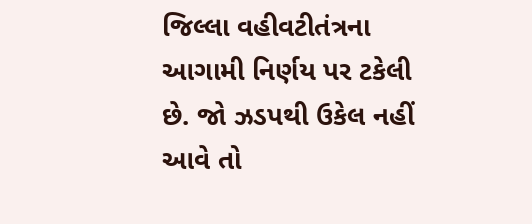જિલ્લા વહીવટીતંત્રના આગામી નિર્ણય પર ટકેલી છે. જો ઝડપથી ઉકેલ નહીં આવે તો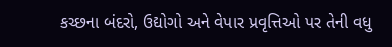કચ્છના બંદરો, ઉદ્યોગો અને વેપાર પ્રવૃત્તિઓ પર તેની વધુ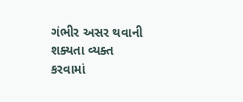ગંભીર અસર થવાની શક્યતા વ્યક્ત કરવામાં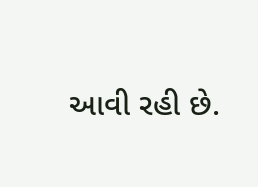આવી રહી છે.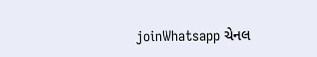joinWhatsapp ચેનલ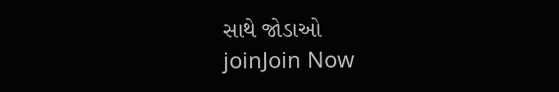સાથે જોડાઓ
joinJoin Now